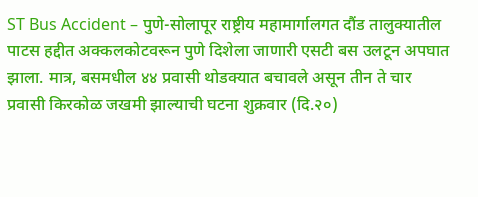ST Bus Accident – पुणे-सोलापूर राष्ट्रीय महामार्गालगत दौंड तालुक्यातील पाटस हद्दीत अक्कलकोटवरून पुणे दिशेला जाणारी एसटी बस उलटून अपघात झाला. मात्र, बसमधील ४४ प्रवासी थोडक्यात बचावले असून तीन ते चार प्रवासी किरकोळ जखमी झाल्याची घटना शुक्रवार (दि.२०)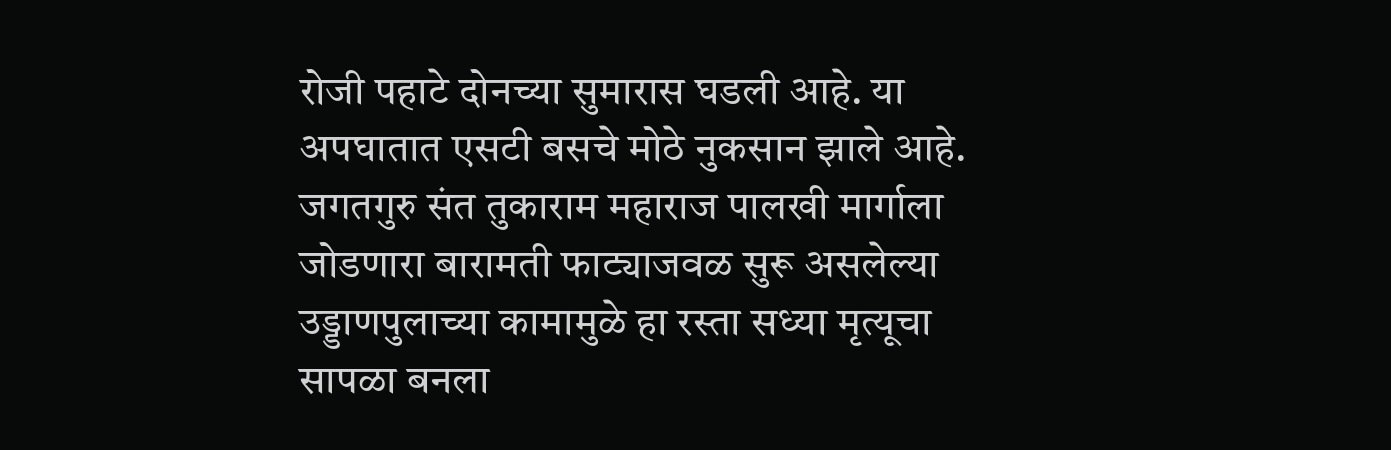रोजी पहाटे दोनच्या सुमारास घडली आहे. या अपघातात एसटी बसचे मोठे नुकसान झाले आहे. जगतगुरु संत तुकाराम महाराज पालखी मार्गाला जोडणारा बारामती फाट्याजवळ सुरू असलेल्या उड्डाणपुलाच्या कामामुळे हा रस्ता सध्या मृत्यूचा सापळा बनला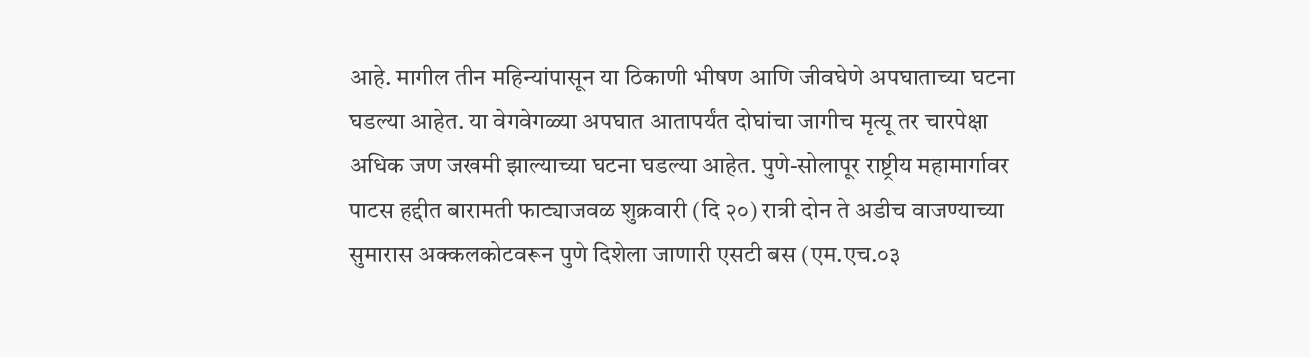आहे. मागील तीन महिन्यांपासून या ठिकाणी भीषण आणि जीवघेणे अपघाताच्या घटना घडल्या आहेत. या वेगवेगळ्या अपघात आतापर्यंत दोघांचा जागीच मृत्यू तर चारपेक्षा अधिक जण जखमी झाल्याच्या घटना घडल्या आहेत. पुणे-सोलापूर राष्ट्रीय महामार्गावर पाटस हद्दीत बारामती फाट्याजवळ शुक्रवारी (दि २०) रात्री दोन ते अडीच वाजण्याच्या सुमारास अक्कलकोटवरून पुणे दिशेला जाणारी एसटी बस (एम.एच.०३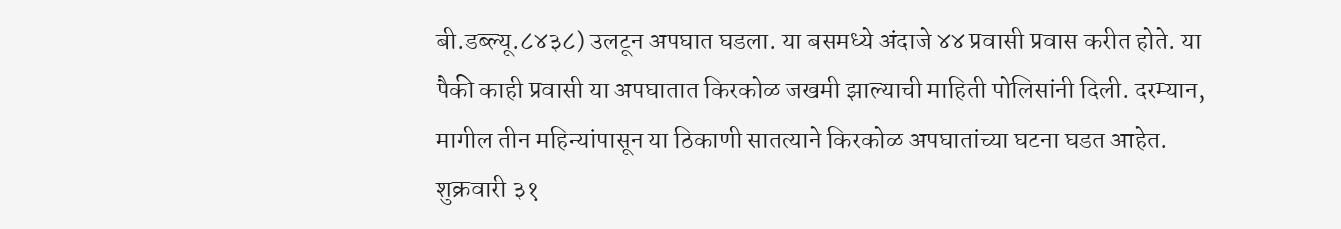बी.डब्ल्यू.८४३८) उलटून अपघात घडला. या बसमध्ये अंदाजे ४४ प्रवासी प्रवास करीत होते. या पैकी काही प्रवासी या अपघातात किरकोळ जखमी झाल्याची माहिती पोलिसांनी दिली. दरम्यान, मागील तीन महिन्यांपासून या ठिकाणी सातत्याने किरकोळ अपघातांच्या घटना घडत आहेत. शुक्रवारी ३१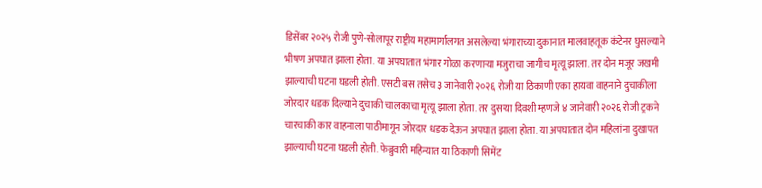डिसेंबर २०२५ रोजी पुणे-सोलापूर राष्ट्रीय महामार्गालगत असलेल्या भंगाराच्या दुकानात मालवाहतूक कंटेनर घुसल्याने भीषण अपघात झाला होता. या अपघातात भंगार गोळा करणाऱ्या मजुराचा जागीच मृत्यू झाला. तर दोन मजूर जखमी झाल्याची घटना घडली होती. एसटी बस तसेच ३ जानेवारी २०२६ रोजी या ठिकाणी एका हायवा वाहनाने दुचाकीला जोरदार धडक दिल्याने दुचाकी चालकाचा मृत्यू झाला होता. तर दुसऱ्या दिवशी म्हणजे ४ जानेवारी २०२६ रोजी ट्रकने चारचाकी कार वाहनाला पाठीमागून जोरदार धडक देऊन अपघात झाला होता. या अपघातात दोन महिलांना दुखापत झाल्याची घटना घडली होती. फेब्रुवारी महिन्यात या ठिकाणी सिमेंट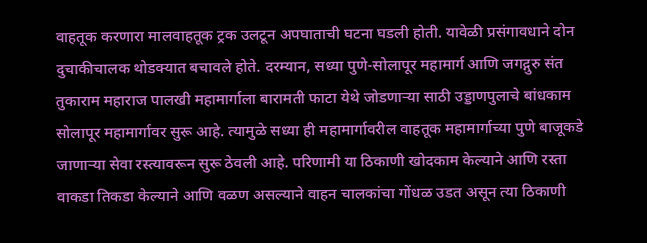वाहतूक करणारा मालवाहतूक ट्रक उलटून अपघाताची घटना घडली होती. यावेळी प्रसंगावधाने दोन दुचाकीचालक थोडक्यात बचावले होते. दरम्यान, सध्या पुणे-सोलापूर महामार्ग आणि जगद्गुरु संत तुकाराम महाराज पालखी महामार्गाला बारामती फाटा येथे जोडणाऱ्या साठी उड्डाणपुलाचे बांधकाम सोलापूर महामार्गावर सुरू आहे. त्यामुळे सध्या ही महामार्गावरील वाहतूक महामार्गाच्या पुणे बाजूकडे जाणाऱ्या सेवा रस्त्यावरून सुरू ठेवली आहे. परिणामी या ठिकाणी खोदकाम केल्याने आणि रस्ता वाकडा तिकडा केल्याने आणि वळण असल्याने वाहन चालकांचा गोंधळ उडत असून त्या ठिकाणी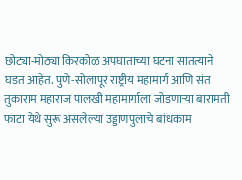छोट्या-मोठ्या किरकोळ अपघाताच्या घटना सातत्याने घडत आहेत. पुणे-सोलापूर राष्ट्रीय महामार्ग आणि संत तुकाराम महाराज पालखी महामार्गाला जोडणाऱ्या बारामती फाटा येथे सुरू असलेल्या उड्डाणपुलाचे बांधकाम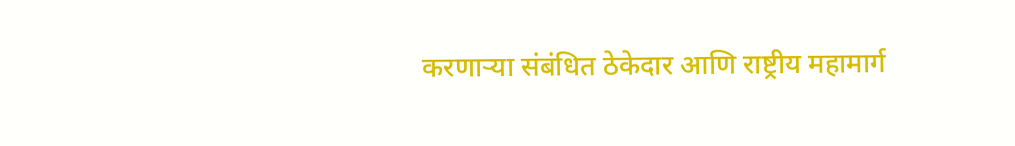करणाऱ्या संबंधित ठेकेदार आणि राष्ट्रीय महामार्ग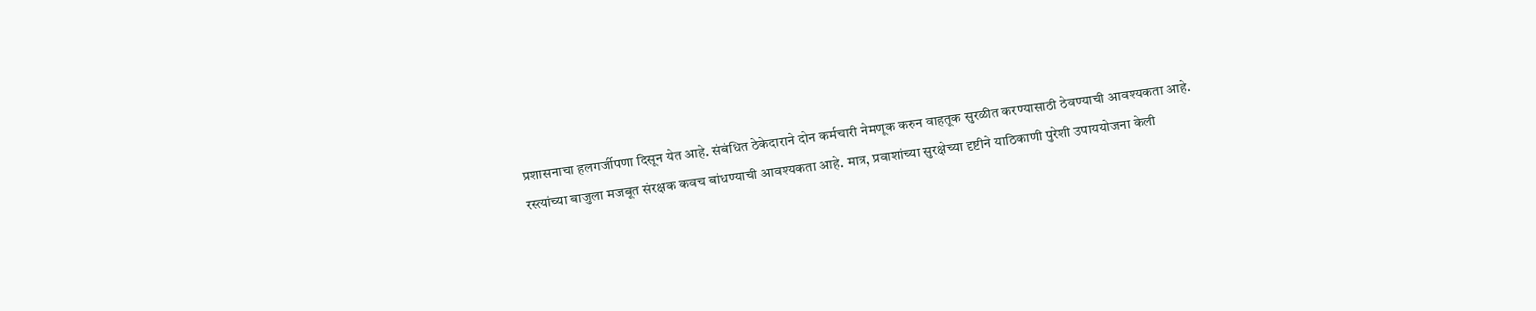प्रशासनाचा हलगर्जीपणा दिसून येत आहे. संबंधित ठेकेदाराने दोन कर्मचारी नेमणूक करुन वाहतूक सुरळीत करण्यासाठी ठेवण्याची आवश्यकता आहे. रस्त्यांच्या बाजुला मजबूत संरक्षक कवच बांधण्याची आवश्यकता आहे. मात्र, प्रवाशांच्या सुरक्षेच्या दृष्टीने याठिकाणी पुरेशी उपाययोजना केली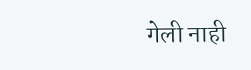गेली नाही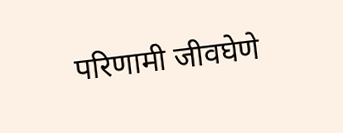परिणामी जीवघेणे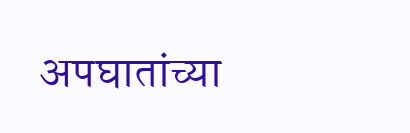अपघातांच्या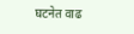घटनेत वाढ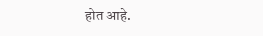होत आहे.